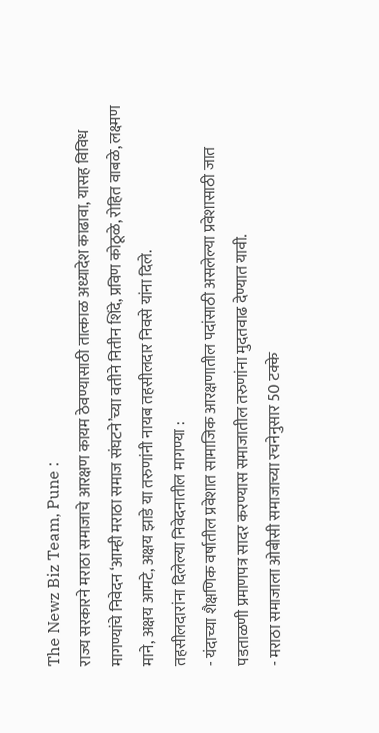The Newz Biz Team, Pune :
राज्य सरकारने मराठा समाजाचे आरक्षण कायम ठेवण्यासाठी तात्काळ अध्यादेश काढावा, यासह विविध मागण्यांचे निवेदन ‘आम्ही मराठा समाज संघटने’च्या वतीने नितीन शिंदे, प्रविण कोठूळे, रोहित वाबळे, लक्ष्मण माने, अक्षय आमटे, अक्षय झाडे या तरुणांनी नायब तहसीलदार निवसे यांना दिले.
तहसीलदारांना दिलेल्या निवेदनातील मागण्या :
- यंदाच्या शैक्षणिक वर्षातील प्रवेशात सामाजिक आरक्षणातील पदांसाठी असलेल्या प्रवेशासाठी जात पडताळणी प्रमाणपत्र सादर करण्यास समाजातील तरुणांना मुदतवाढ देण्यात यावी.
- मराठा समाजाला ओबीसी समाजाच्या रचनेनुसार 50 टक्के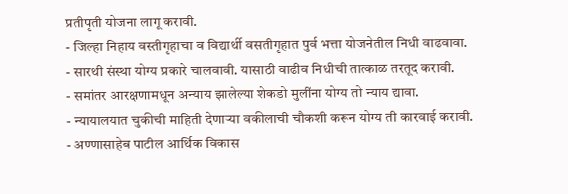प्रतीपृती योजना लागू करावी.
- जिल्हा निहाय वस्तीगृहाचा व विद्यार्थी वसतीगृहात पुर्व भत्ता योजनेतील निधी वाढवावा.
- सारथी संस्था योग्य प्रकारे चालवावी. यासाठी वाढीव निधीची तात्काळ तरतूद करावी.
- समांतर आरक्षणामधून अन्याय झालेल्या शेकडो मुलींना योग्य तो न्याय द्यावा.
- न्यायालयात चुकीची माहिती देणाऱ्या वकीलाची चौकशी करून योग्य ती कारवाई करावी.
- अण्णासाहेब पाटील आर्थिक विकास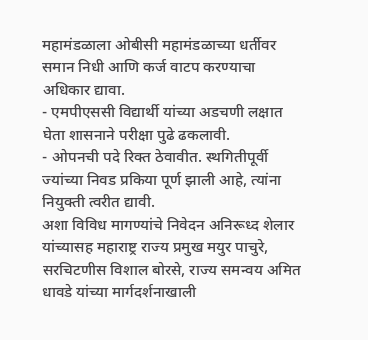महामंडळाला ओबीसी महामंडळाच्या धर्तीवर समान निधी आणि कर्ज वाटप करण्याचा अधिकार द्यावा.
- एमपीएससी विद्यार्थी यांच्या अडचणी लक्षात घेता शासनाने परीक्षा पुढे ढकलावी.
- ओपनची पदे रिक्त ठेवावीत. स्थगितीपूर्वी ज्यांच्या निवड प्रकिया पूर्ण झाली आहे, त्यांना नियुक्ती त्वरीत द्यावी.
अशा विविध मागण्यांचे निवेदन अनिरूध्द शेलार यांच्यासह महाराष्ट्र राज्य प्रमुख मयुर पाचुरे, सरचिटणीस विशाल बोरसे, राज्य समन्वय अमित धावडे यांच्या मार्गदर्शनाखाली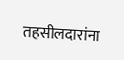तहसीलदारांना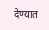देण्यात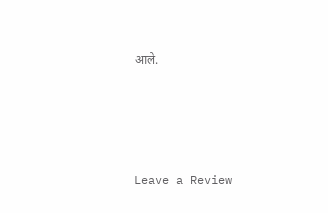आले.







Leave a Review